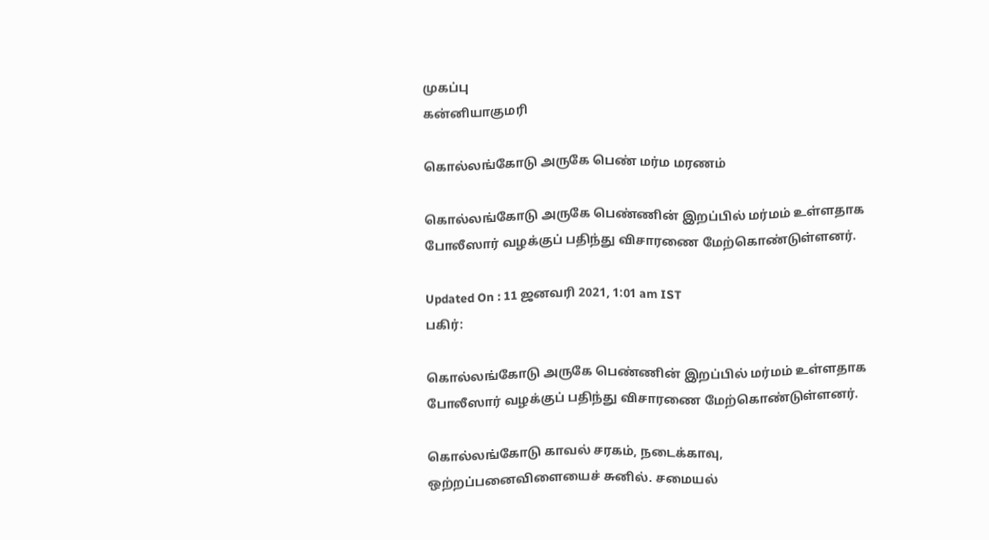முகப்பு
கன்னியாகுமரி

கொல்லங்கோடு அருகே பெண் மர்ம மரணம்

கொல்லங்கோடு அருகே பெண்ணின் இறப்பில் மர்மம் உள்ளதாக போலீஸார் வழக்குப் பதிந்து விசாரணை மேற்கொண்டுள்ளனர்.

Updated On : 11 ஜனவரி 2021, 1:01 am IST
பகிர்:

கொல்லங்கோடு அருகே பெண்ணின் இறப்பில் மர்மம் உள்ளதாக போலீஸார் வழக்குப் பதிந்து விசாரணை மேற்கொண்டுள்ளனர்.

கொல்லங்கோடு காவல் சரகம், நடைக்காவு, ஒற்றப்பனைவிளையைச் சுனில். சமையல்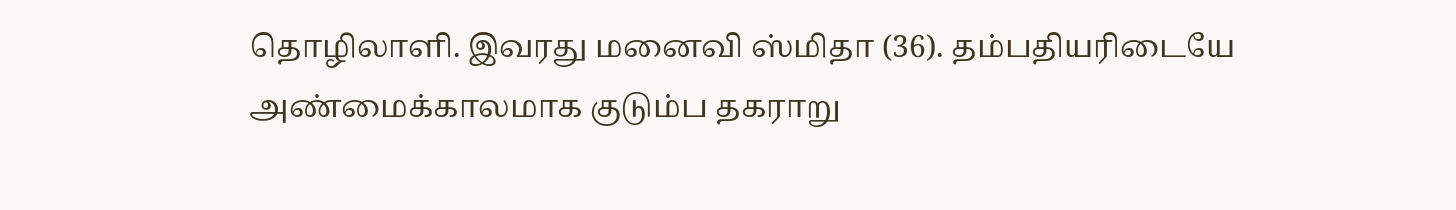தொழிலாளி. இவரது மனைவி ஸ்மிதா (36). தம்பதியரிடையே அண்மைக்காலமாக குடும்ப தகராறு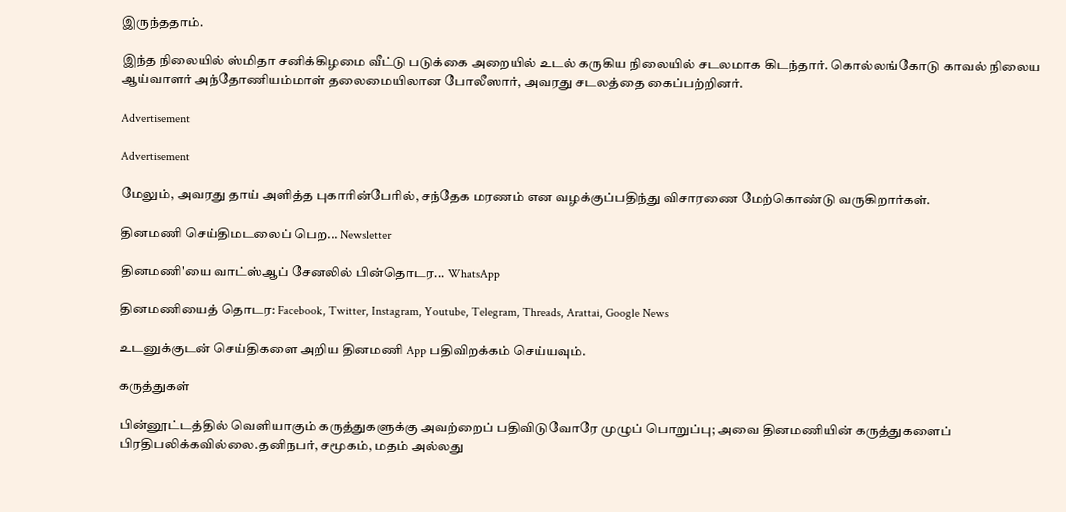இருந்ததாம்.

இந்த நிலையில் ஸ்மிதா சனிக்கிழமை வீட்டு படுக்கை அறையில் உடல் கருகிய நிலையில் சடலமாக கிடந்தார். கொல்லங்கோடு காவல் நிலைய ஆய்வாளர் அந்தோணியம்மாள் தலைமையிலான போலீஸார், அவரது சடலத்தை கைப்பற்றினர்.

Advertisement

Advertisement

மேலும், அவரது தாய் அளித்த புகாரின்பேரில், சந்தேக மரணம் என வழக்குப்பதிந்து விசாரணை மேற்கொண்டு வருகிறார்கள்.

தினமணி செய்திமடலைப் பெற... Newsletter

தினமணி'யை வாட்ஸ்ஆப் சேனலில் பின்தொடர... WhatsApp

தினமணியைத் தொடர: Facebook, Twitter, Instagram, Youtube, Telegram, Threads, Arattai, Google News

உடனுக்குடன் செய்திகளை அறிய தினமணி App பதிவிறக்கம் செய்யவும்.

கருத்துகள்

பின்னூட்டத்தில் வெளியாகும் கருத்துகளுக்கு அவற்றைப் பதிவிடுவோரே முழுப் பொறுப்பு; அவை தினமணியின் கருத்துகளைப் பிரதிபலிக்கவில்லை.தனிநபர், சமூகம், மதம் அல்லது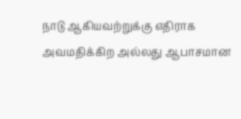நாடு ஆகியவற்றுக்கு எதிராக அவமதிக்கிற அல்லது ஆபாசமான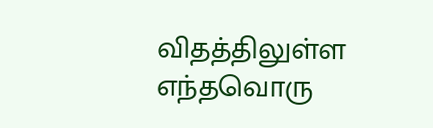விதத்திலுள்ள எந்தவொரு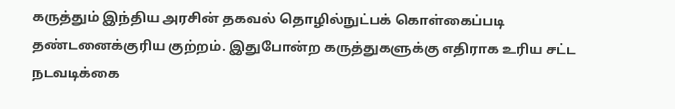கருத்தும் இந்திய அரசின் தகவல் தொழில்நுட்பக் கொள்கைப்படி தண்டனைக்குரிய குற்றம். இதுபோன்ற கருத்துகளுக்கு எதிராக உரிய சட்ட நடவடிக்கை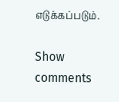எடுக்கப்படும்.

Show comments